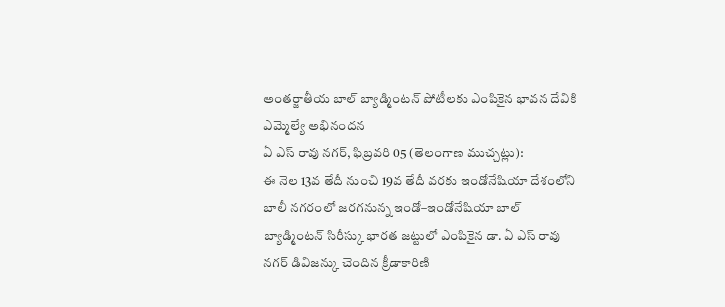అంతర్జాతీయ బాల్ బ్యాడ్మింటన్ పోటీలకు ఎంపికైన భావన దేవికి ఎమ్మెల్యే అభినందన
ఏ ఎస్ రావు నగర్, ఫిబ్రవరి 05 (తెలంగాణ ముచ్చట్లు):
ఈ నెల 13వ తేదీ నుంచి 19వ తేదీ వరకు ఇండోనేషియా దేశంలోని బాలీ నగరంలో జరగనున్న ఇండో–ఇండోనేషియా బాల్ బ్యాడ్మింటన్ సిరీస్కు భారత జట్టులో ఎంపికైన డా. ఏ ఎస్ రావు నగర్ డివిజన్కు చెందిన క్రీడాకారిణి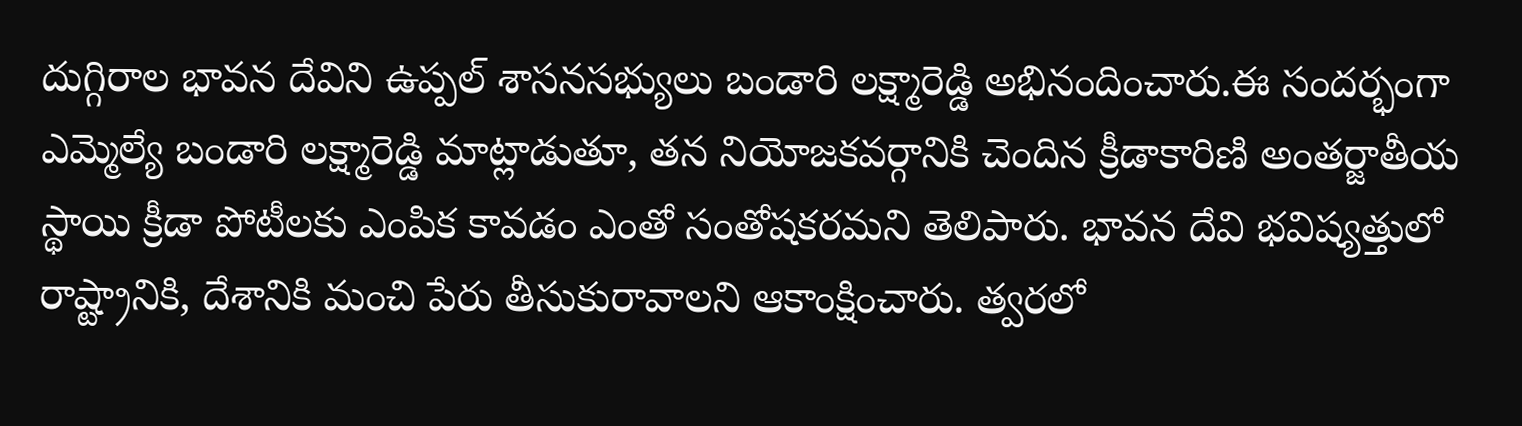దుగ్గిరాల భావన దేవిని ఉప్పల్ శాసనసభ్యులు బండారి లక్ష్మారెడ్డి అభినందించారు.ఈ సందర్భంగా ఎమ్మెల్యే బండారి లక్ష్మారెడ్డి మాట్లాడుతూ, తన నియోజకవర్గానికి చెందిన క్రీడాకారిణి అంతర్జాతీయ స్థాయి క్రీడా పోటీలకు ఎంపిక కావడం ఎంతో సంతోషకరమని తెలిపారు. భావన దేవి భవిష్యత్తులో రాష్ట్రానికి, దేశానికి మంచి పేరు తీసుకురావాలని ఆకాంక్షించారు. త్వరలో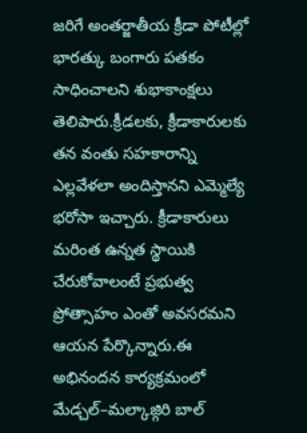జరిగే అంతర్జాతీయ క్రీడా పోటీల్లో భారత్కు బంగారు పతకం సాధించాలని శుభాకాంక్షలు తెలిపారు.క్రీడలకు, క్రీడాకారులకు తన వంతు సహకారాన్ని ఎల్లవేళలా అందిస్తానని ఎమ్మెల్యే భరోసా ఇచ్చారు. క్రీడాకారులు మరింత ఉన్నత స్థాయికి చేరుకోవాలంటే ప్రభుత్వ ప్రోత్సాహం ఎంతో అవసరమని ఆయన పేర్కొన్నారు.ఈ అభినందన కార్యక్రమంలో మేడ్చల్–మల్కాజ్గిరి బాల్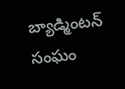బ్యాడ్మింటన్ సంఘం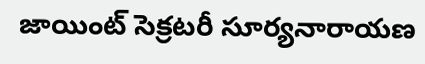జాయింట్ సెక్రటరీ సూర్యనారాయణ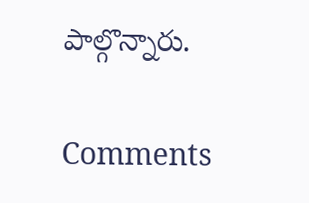పాల్గొన్నారు.


Comments